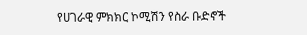የሀገራዊ ምክክር ኮሚሽን የስራ ቡድኖች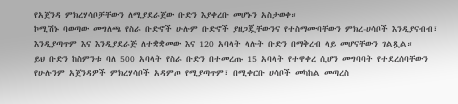የአጀንዳ ምክረሃሳቦቻቸውን ለሚያደራጀው ቡድን እያቀረቡ መሆኑን አስታወቀ።
ኮሚሽኑ ባወጣው መግለጫ የስራ ቡድኖች ሁሉም ቡድኖች ያዘጋጇቸውንና የተስማሙባቸውን ምክረ-ሀሳቦች እንዲያናብብ፣ እንዲያጣጥም እና እንዲያደራጅ ለተቋቋመው እና 120 አባላት ላሉት ቡድን በማቅረብ ላይ መሆናቸውን ገልጿል።
ይህ ቡድን ከስምንቱ ባለ 500 አባላት የስራ ቡድን በተመረጡ 15 አባላት የተዋቀረ ሲሆን መግባባት የተደረሰባቸውን የሁሉንም አጀንዳዎች ምክረሃሳቦች አዳምጦ የሚያጣጥም፣ በሚቀርቡ ሀሳቦች መካከል መጣረስ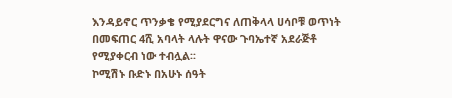እንዳይኖር ጥንቃቄ የሚያደርግና ለጠቅላላ ሀሳቦቹ ወጥነት በመፍጠር 4ሺ አባላት ላሉት ዋናው ጉባኤተኛ አደራጅቶ የሚያቀርብ ነው ተብሏል፡፡
ኮሚሽኑ ቡድኑ በአሁኑ ሰዓት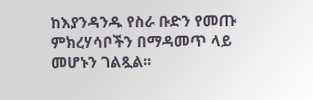ከእያንዳንዱ የስራ ቡድን የመጡ ምክረሃሳቦችን በማዳመጥ ላይ መሆኑን ገልጿል፡፡